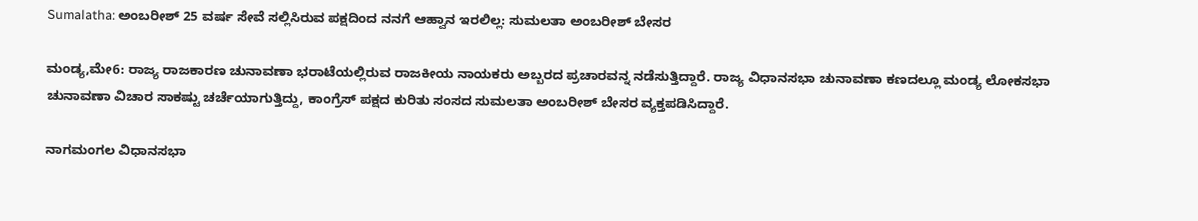Sumalatha: ಅಂಬರೀಶ್‌ 25 ವರ್ಷ ಸೇವೆ ಸಲ್ಲಿಸಿರುವ ಪಕ್ಷದಿಂದ ನನಗೆ ಆಹ್ವಾನ ಇರಲಿಲ್ಲ: ಸುಮಲತಾ ಅಂಬರೀಶ್‌ ಬೇಸರ

ಮಂಡ್ಯ,ಮೇ6: ರಾಜ್ಯ ರಾಜಕಾರಣ ಚುನಾವಣಾ ಭರಾಟೆಯಲ್ಲಿರುವ ರಾಜಕೀಯ ನಾಯಕರು ಅಬ್ಬರದ ಪ್ರಚಾರವನ್ನ ನಡೆಸುತ್ತಿದ್ದಾರೆ. ರಾಜ್ಯ ವಿಧಾನಸಭಾ ಚುನಾವಣಾ ಕಣದಲ್ಲೂ ಮಂಡ್ಯ ಲೋಕಸಭಾ ಚುನಾವಣಾ ವಿಚಾರ ಸಾಕಷ್ಟು ಚರ್ಚೆಯಾಗುತ್ತಿದ್ದು, ಕಾಂಗ್ರೆಸ್‌ ಪಕ್ಷದ ಕುರಿತು ಸಂಸದ ಸುಮಲತಾ ಅಂಬರೀಶ್‌ ಬೇಸರ ವ್ಯಕ್ತಪಡಿಸಿದ್ದಾರೆ.

ನಾಗಮಂಗಲ ವಿಧಾನಸಭಾ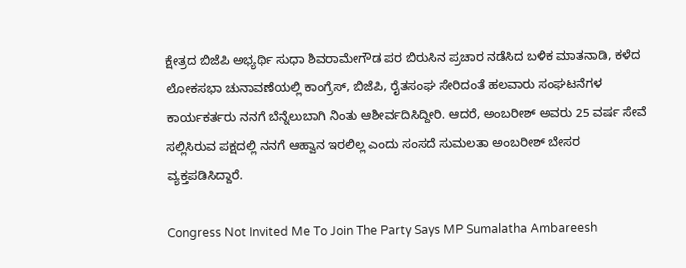ಕ್ಷೇತ್ರದ ಬಿಜೆಪಿ ಅಭ್ಯರ್ಥಿ ಸುಧಾ ಶಿವರಾಮೇಗೌಡ ಪರ ಬಿರುಸಿನ ಪ್ರಚಾರ ನಡೆಸಿದ ಬಳಿಕ ಮಾತನಾಡಿ, ಕಳೆದ ಲೋಕಸಭಾ ಚುನಾವಣೆಯಲ್ಲಿ ಕಾಂಗ್ರೆಸ್‌, ಬಿಜೆಪಿ, ರೈತಸಂಘ ಸೇರಿದಂತೆ ಹಲವಾರು ಸಂಘಟನೆಗಳ ಕಾರ್ಯಕರ್ತರು ನನಗೆ ಬೆನ್ನೆಲುಬಾಗಿ ನಿಂತು ಆಶೀರ್ವದಿಸಿದ್ದೀರಿ. ಆದರೆ, ಅಂಬರೀಶ್‌ ಅವರು 25 ವರ್ಷ ಸೇವೆ ಸಲ್ಲಿಸಿರುವ ಪಕ್ಷದಲ್ಲಿ ನನಗೆ ಆಹ್ವಾನ ಇರಲಿಲ್ಲ ಎಂದು ಸಂಸದೆ ಸುಮಲತಾ ಅಂಬರೀಶ್‌ ಬೇಸರ ವ್ಯಕ್ತಪಡಿಸಿದ್ದಾರೆ.

Congress Not Invited Me To Join The Party Says MP Sumalatha Ambareesh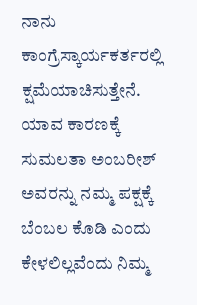ನಾನು ಕಾಂಗ್ರೆಸ್ಕಾರ್ಯಕರ್ತರಲ್ಲಿ ಕ್ಷಮೆಯಾಚಿಸುತ್ತೇನೆ. ಯಾವ ಕಾರಣಕ್ಕೆ ಸುಮಲತಾ ಅಂಬರೀಶ್‌ ಅವರನ್ನು ನಮ್ಮ ಪಕ್ಷಕ್ಕೆ ಬೆಂಬಲ ಕೊಡಿ ಎಂದು ಕೇಳಲಿಲ್ಲವೆಂದು ನಿಮ್ಮ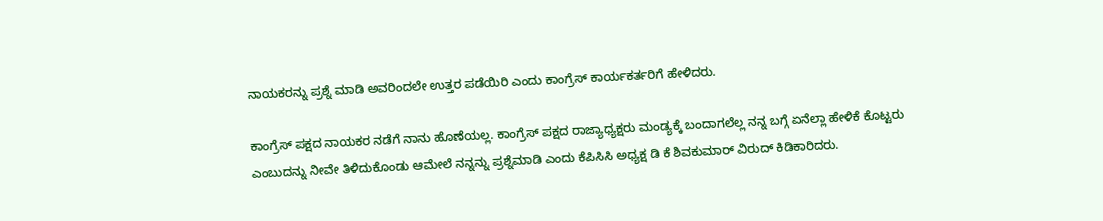ನಾಯಕರನ್ನು ಪ್ರಶ್ನೆ ಮಾಡಿ ಅವರಿಂದಲೇ ಉತ್ತರ ಪಡೆಯಿರಿ ಎಂದು ಕಾಂಗ್ರೆಸ್‌ ಕಾರ್ಯಕರ್ತರಿಗೆ ಹೇಳಿದರು.

ಕಾಂಗ್ರೆಸ್‌ ಪಕ್ಷದ ನಾಯಕರ ನಡೆಗೆ ನಾನು ಹೊಣೆಯಲ್ಲ. ಕಾಂಗ್ರೆಸ್‌ ಪಕ್ಷದ ರಾಜ್ಯಾಧ್ಯಕ್ಷರು ಮಂಡ್ಯಕ್ಕೆ ಬಂದಾಗಲೆಲ್ಲ ನನ್ನ ಬಗ್ಗೆ ಏನೆಲ್ಲಾ ಹೇಳಿಕೆ ಕೊಟ್ಟರು ಎಂಬುದನ್ನು ನೀವೇ ತಿಳಿದುಕೊಂಡು ಆಮೇಲೆ ನನ್ನನ್ನು ಪ್ರಶ್ನೆಮಾಡಿ ಎಂದು ಕೆಪಿಸಿಸಿ ಅಧ್ಯಕ್ಷ ಡಿ ಕೆ ಶಿವಕುಮಾರ್‌ ವಿರುದ್‌ ಕಿಡಿಕಾರಿದರು.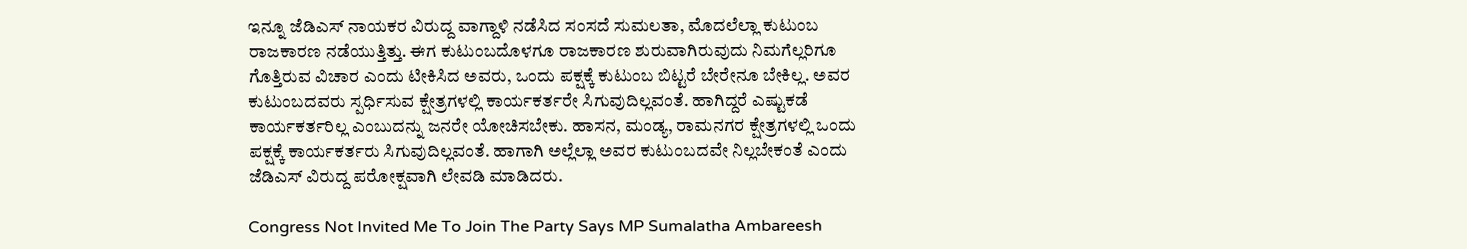ಇನ್ನೂ ಜೆಡಿಎಸ್‌ ನಾಯಕರ ವಿರುದ್ದ ವಾಗ್ದಾಳಿ ನಡೆಸಿದ ಸಂಸದೆ ಸುಮಲತಾ, ಮೊದಲೆಲ್ಲಾ ಕುಟುಂಬ ರಾಜಕಾರಣ ನಡೆಯುತ್ತಿತ್ತು. ಈಗ ಕುಟುಂಬದೊಳಗೂ ರಾಜಕಾರಣ ಶುರುವಾಗಿರುವುದು ನಿಮಗೆಲ್ಲರಿಗೂ ಗೊತ್ತಿರುವ ವಿಚಾರ ಎಂದು ಟೀಕಿಸಿದ ಅವರು, ಒಂದು ಪಕ್ಷಕ್ಕೆ ಕುಟುಂಬ ಬಿಟ್ಟರೆ ಬೇರೇನೂ ಬೇಕಿಲ್ಲ. ಅವರ ಕುಟುಂಬದವರು ಸ್ಪರ್ಧಿಸುವ ಕ್ಷೇತ್ರಗಳಲ್ಲಿ ಕಾರ್ಯಕರ್ತರೇ ಸಿಗುವುದಿಲ್ಲವಂತೆ. ಹಾಗಿದ್ದರೆ ಎಷ್ಟುಕಡೆ ಕಾರ್ಯಕರ್ತರಿಲ್ಲ ಎಂಬುದನ್ನು ಜನರೇ ಯೋಚಿಸಬೇಕು. ಹಾಸನ, ಮಂಡ್ಯ, ರಾಮನಗರ ಕ್ಷೇತ್ರಗಳಲ್ಲಿ ಒಂದು ಪಕ್ಷಕ್ಕೆ ಕಾರ್ಯಕರ್ತರು ಸಿಗುವುದಿಲ್ಲವಂತೆ. ಹಾಗಾಗಿ ಅಲ್ಲೆಲ್ಲಾ ಅವರ ಕುಟುಂಬದವೇ ನಿಲ್ಲಬೇಕಂತೆ ಎಂದು ಜೆಡಿಎಸ್‌ ವಿರುದ್ದ ಪರೋಕ್ಷವಾಗಿ ಲೇವಡಿ ಮಾಡಿದರು.

Congress Not Invited Me To Join The Party Says MP Sumalatha Ambareesh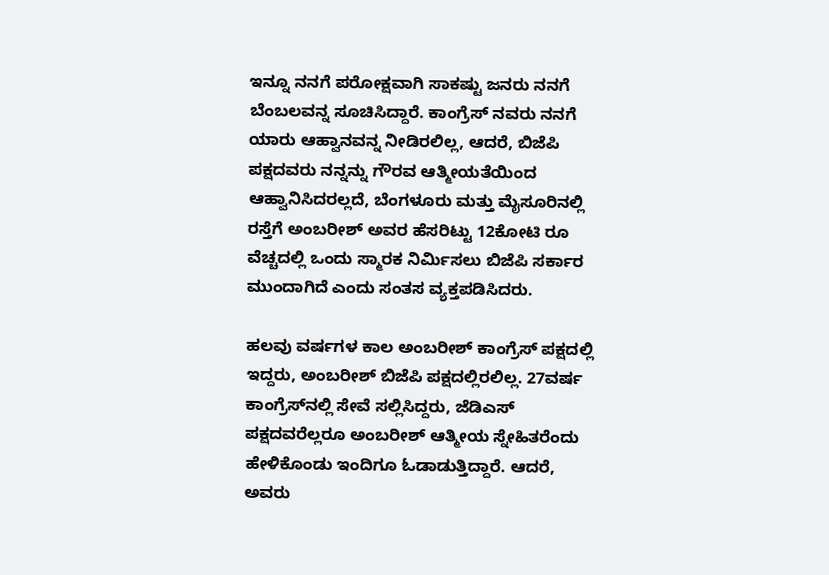ಇನ್ನೂ ನನಗೆ ಪರೋಕ್ಷವಾಗಿ ಸಾಕಷ್ಟು ಜನರು ನನಗೆ ಬೆಂಬಲವನ್ನ ಸೂಚಿಸಿದ್ದಾರೆ. ಕಾಂಗ್ರೆಸ್‌ ನವರು ನನಗೆ ಯಾರು ಆಹ್ವಾನವನ್ನ ನೀಡಿರಲಿಲ್ಲ, ಆದರೆ, ಬಿಜೆಪಿ ಪಕ್ಷದವರು ನನ್ನನ್ನು ಗೌರವ ಆತ್ಮೀಯತೆಯಿಂದ ಆಹ್ವಾನಿಸಿದರಲ್ಲದೆ, ಬೆಂಗಳೂರು ಮತ್ತು ಮೈಸೂರಿನಲ್ಲಿ ರಸ್ತೆಗೆ ಅಂಬರೀಶ್‌ ಅವರ ಹೆಸರಿಟ್ಟು 12ಕೋಟಿ ರೂ ವೆಚ್ಚದಲ್ಲಿ ಒಂದು ಸ್ಮಾರಕ ನಿರ್ಮಿಸಲು ಬಿಜೆಪಿ ಸರ್ಕಾರ ಮುಂದಾಗಿದೆ ಎಂದು ಸಂತಸ ವ್ಯಕ್ತಪಡಿಸಿದರು.

ಹಲವು ವರ್ಷಗಳ ಕಾಲ ಅಂಬರೀಶ್‌ ಕಾಂಗ್ರೆಸ್‌ ಪಕ್ಷದಲ್ಲಿ ಇದ್ದರು, ಅಂಬರೀಶ್‌ ಬಿಜೆಪಿ ಪಕ್ಷದಲ್ಲಿರಲಿಲ್ಲ. 27ವರ್ಷ ಕಾಂಗ್ರೆಸ್‌ನಲ್ಲಿ ಸೇವೆ ಸಲ್ಲಿಸಿದ್ದರು, ಜೆಡಿಎಸ್‌ ಪಕ್ಷದವರೆಲ್ಲರೂ ಅಂಬರೀಶ್‌ ಆತ್ಮೀಯ ಸ್ನೇಹಿತರೆಂದು ಹೇಳಿಕೊಂಡು ಇಂದಿಗೂ ಓಡಾಡುತ್ತಿದ್ದಾರೆ. ಆದರೆ, ಅವರು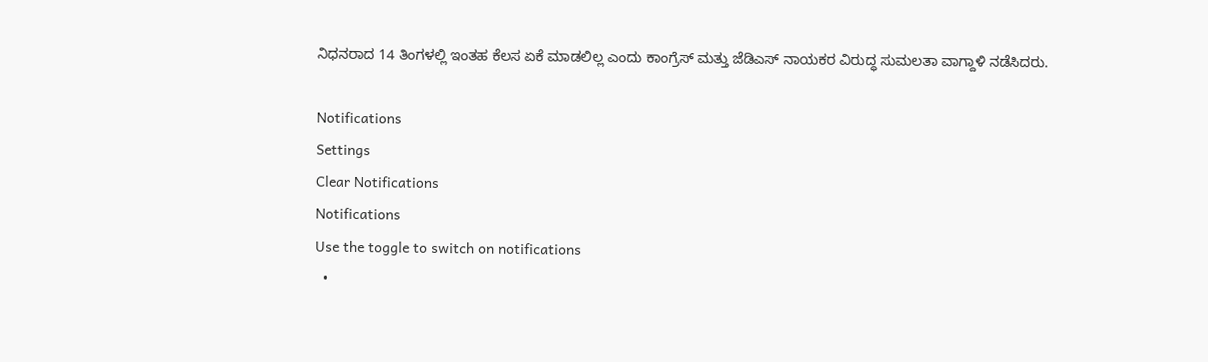ನಿಧನರಾದ 14 ತಿಂಗಳಲ್ಲಿ ಇಂತಹ ಕೆಲಸ ಏಕೆ ಮಾಡಲಿಲ್ಲ ಎಂದು ಕಾಂಗ್ರೆಸ್‌ ಮತ್ತು ಜೆಡಿಎಸ್‌ ನಾಯಕರ ವಿರುದ್ಧ ಸುಮಲತಾ ವಾಗ್ದಾಳಿ ನಡೆಸಿದರು.

Notifications
Settings
Clear Notifications
Notifications
Use the toggle to switch on notifications
  •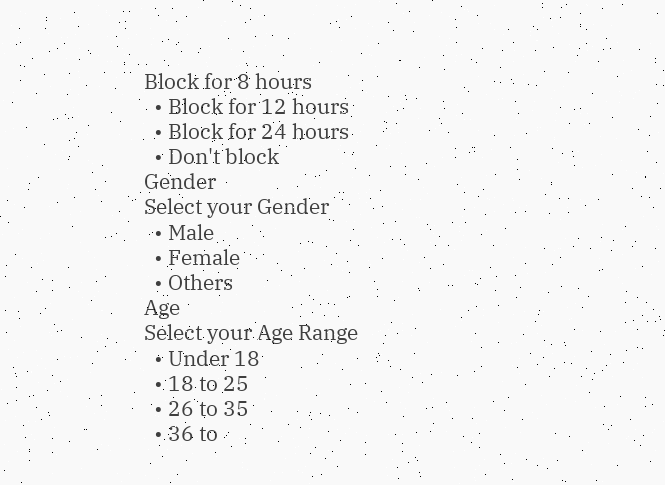Block for 8 hours
  • Block for 12 hours
  • Block for 24 hours
  • Don't block
Gender
Select your Gender
  • Male
  • Female
  • Others
Age
Select your Age Range
  • Under 18
  • 18 to 25
  • 26 to 35
  • 36 to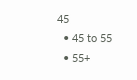45
  • 45 to 55
  • 55+